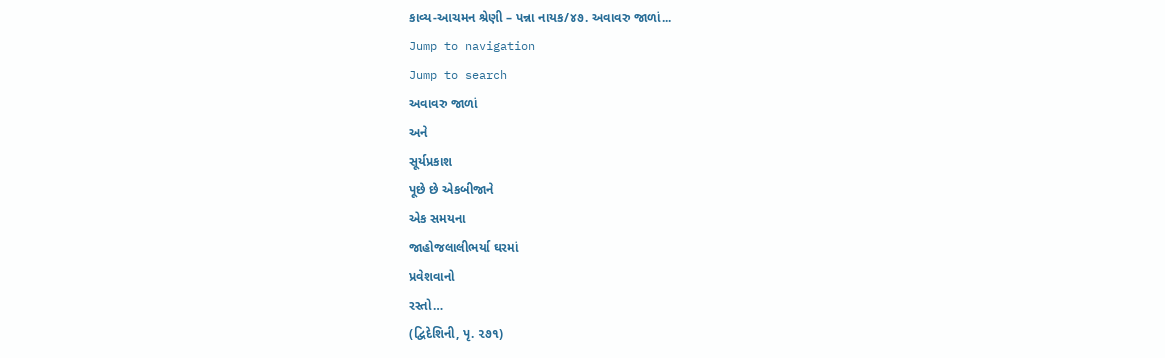કાવ્ય-આચમન શ્રેણી – પન્ના નાયક/૪૭. અવાવરુ જાળાં...
Jump to navigation
Jump to search
અવાવરુ જાળાં
અને
સૂર્યપ્રકાશ
પૂછે છે એકબીજાને
એક સમયના
જાહોજલાલીભર્યા ઘરમાં
પ્રવેશવાનો
રસ્તો…
(દ્વિદેશિની, પૃ. ૨૭૧)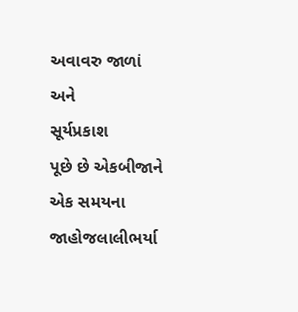અવાવરુ જાળાં
અને
સૂર્યપ્રકાશ
પૂછે છે એકબીજાને
એક સમયના
જાહોજલાલીભર્યા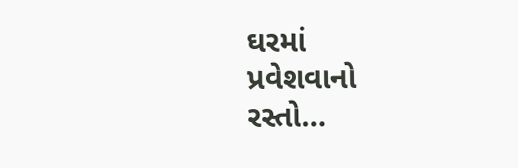ઘરમાં
પ્રવેશવાનો
રસ્તો…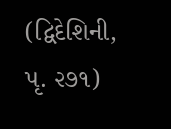(દ્વિદેશિની, પૃ. ૨૭૧)